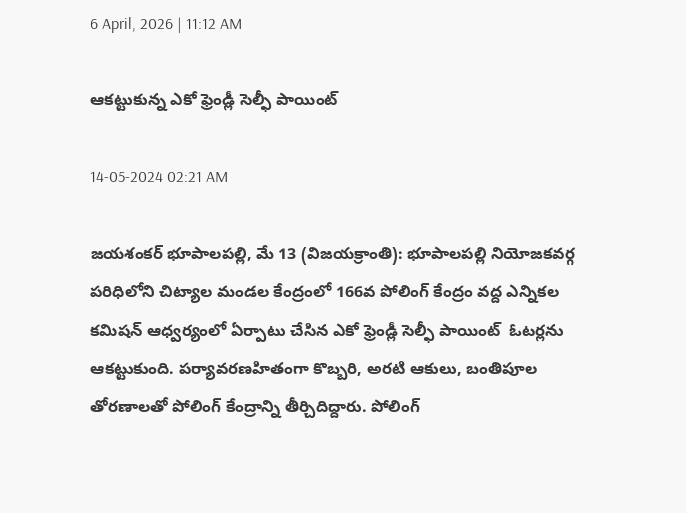6 April, 2026 | 11:12 AM

ఆకట్టుకున్న ఎకో ఫ్రెండ్లీ సెల్ఫీ పాయింట్

14-05-2024 02:21 AM

జయశంకర్ భూపాలపల్లి, మే 13 (విజయక్రాంతి): భూపాలపల్లి నియోజకవర్గ పరిధిలోని చిట్యాల మండల కేంద్రంలో 166వ పోలింగ్ కేంద్రం వద్ద ఎన్నికల కమిషన్ ఆధ్వర్యంలో ఏర్పాటు చేసిన ఎకో ఫ్రెండ్లీ సెల్ఫీ పాయింట్  ఓటర్లను ఆకట్టుకుంది. పర్యావరణహితంగా కొబ్బరి, అరటి ఆకులు, బంతిపూల తోరణాలతో పోలింగ్ కేంద్రాన్ని తీర్చిదిద్దారు. పోలింగ్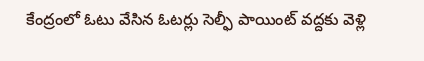కేంద్రంలో ఓటు వేసిన ఓటర్లు సెల్ఫీ పాయింట్ వద్దకు వెళ్లి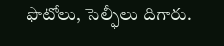ఫొటోలు, సెల్ఫీలు దిగారు.